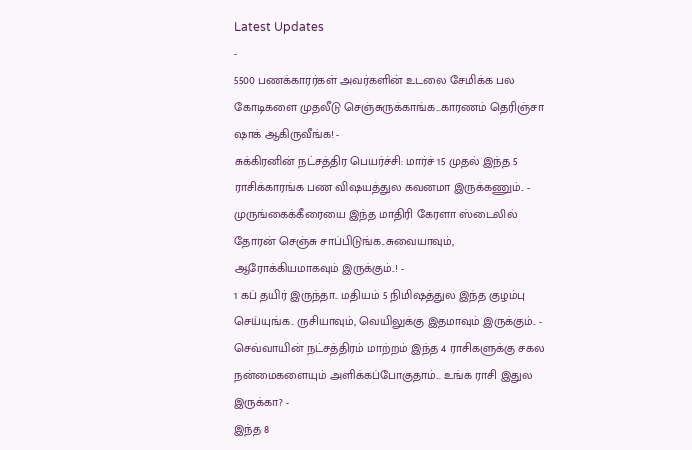Latest Updates
-
5500 பணக்காரர்கள் அவர்களின் உடலை சேமிக்க பல கோடிகளை முதலீடு செஞ்சுருக்காங்க...காரணம் தெரிஞ்சா ஷாக் ஆகிருவீங்க! -
சுக்கிரனின் நட்சத்திர பெயர்ச்சி: மார்ச் 15 முதல் இந்த 5 ராசிக்காரங்க பண விஷயத்துல கவனமா இருக்கணும்.. -
முருங்கைக்கீரையை இந்த மாதிரி கேரளா ஸ்டைலில் தோரன் செஞ்சு சாப்பிடுங்க..சுவையாவும், ஆரோக்கியமாகவும் இருக்கும்..! -
1 கப் தயிர் இருந்தா.. மதியம் 5 நிமிஷத்துல இந்த குழம்பு செய்யுங்க.. ருசியாவும், வெயிலுக்கு இதமாவும் இருக்கும்.. -
செவ்வாயின் நட்சத்திரம் மாற்றம் இந்த 4 ராசிகளுக்கு சகல நன்மைகளையும் அளிக்கப்போகுதாம்... உங்க ராசி இதுல இருக்கா? -
இந்த 8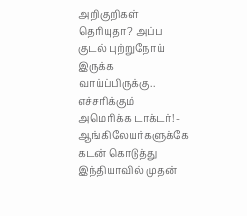அறிகுறிகள் தெரியுதா? அப்ப குடல் புற்றுநோய் இருக்க வாய்ப்பிருக்கு.. எச்சரிக்கும் அமெரிக்க டாக்டர்! -
ஆங்கிலேயர்களுக்கே கடன் கொடுத்து இந்தியாவில் முதன்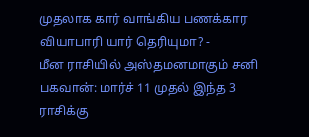முதலாக கார் வாங்கிய பணக்கார வியாபாரி யார் தெரியுமா? -
மீன ராசியில் அஸ்தமனமாகும் சனி பகவான்: மார்ச் 11 முதல் இந்த 3 ராசிக்கு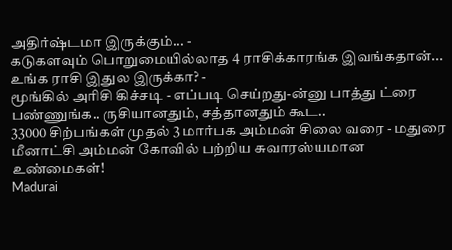அதிர்ஷ்டமா இருக்கும்... -
கடுகளவும் பொறுமையில்லாத 4 ராசிக்காரங்க இவங்கதான்... உங்க ராசி இதுல இருக்கா? -
மூங்கில் அரிசி கிச்சடி - எப்படி செய்றது-ன்னு பாத்து ட்ரை பண்ணுங்க.. ருசியானதும், சத்தானதும் கூட..
33000 சிற்பங்கள் முதல் 3 மார்பக அம்மன் சிலை வரை - மதுரை மீனாட்சி அம்மன் கோவில் பற்றிய சுவாரஸ்யமான உண்மைகள்!
Madurai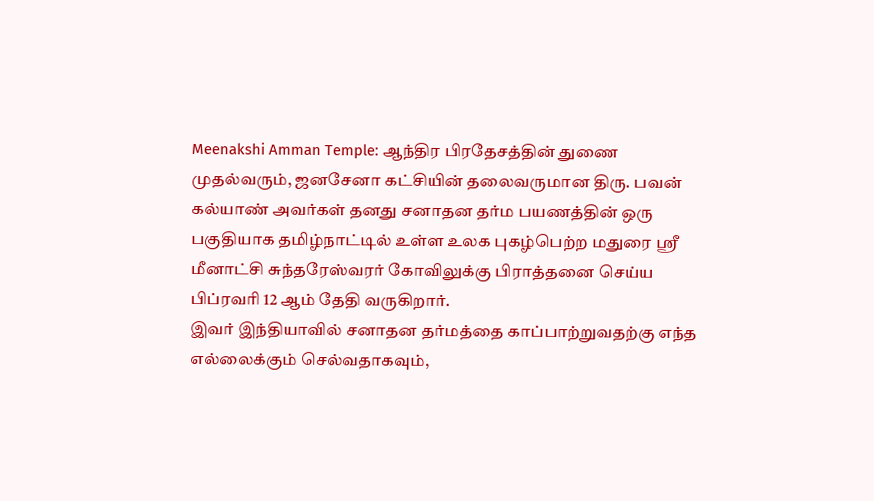Meenakshi Amman Temple: ஆந்திர பிரதேசத்தின் துணை முதல்வரும், ஜனசேனா கட்சியின் தலைவருமான திரு. பவன் கல்யாண் அவர்கள் தனது சனாதன தர்ம பயணத்தின் ஒரு பகுதியாக தமிழ்நாட்டில் உள்ள உலக புகழ்பெற்ற மதுரை ஸ்ரீ மீனாட்சி சுந்தரேஸ்வரர் கோவிலுக்கு பிராத்தனை செய்ய பிப்ரவரி 12 ஆம் தேதி வருகிறார்.
இவர் இந்தியாவில் சனாதன தர்மத்தை காப்பாற்றுவதற்கு எந்த எல்லைக்கும் செல்வதாகவும்,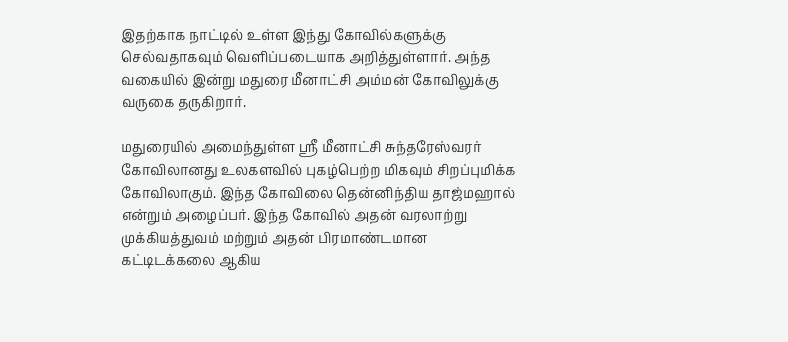இதற்காக நாட்டில் உள்ள இந்து கோவில்களுக்கு செல்வதாகவும் வெளிப்படையாக அறித்துள்ளார். அந்த வகையில் இன்று மதுரை மீனாட்சி அம்மன் கோவிலுக்கு வருகை தருகிறார்.

மதுரையில் அமைந்துள்ள ஸ்ரீ மீனாட்சி சுந்தரேஸ்வரர் கோவிலானது உலகளவில் புகழ்பெற்ற மிகவும் சிறப்புமிக்க கோவிலாகும். இந்த கோவிலை தென்னிந்திய தாஜ்மஹால் என்றும் அழைப்பர். இந்த கோவில் அதன் வரலாற்று முக்கியத்துவம் மற்றும் அதன் பிரமாண்டமான கட்டிடக்கலை ஆகிய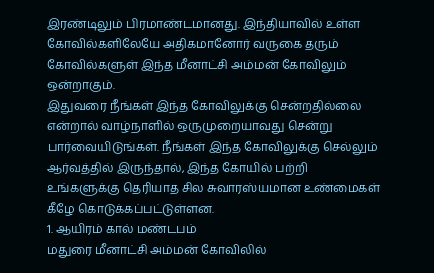இரண்டிலும் பிரமாண்டமானது. இந்தியாவில் உள்ள கோவில்களிலேயே அதிகமானோர் வருகை தரும் கோவில்களுள் இந்த மீனாட்சி அம்மன் கோவிலும் ஒன்றாகும்.
இதுவரை நீங்கள் இந்த கோவிலுக்கு சென்றதில்லை என்றால் வாழ்நாளில் ஒருமுறையாவது சென்று பார்வையிடுங்கள். நீங்கள் இந்த கோவிலுக்கு செல்லும் ஆர்வத்தில் இருந்தால், இந்த கோயில் பற்றி உங்களுக்கு தெரியாத சில சுவாரஸ்யமான உண்மைகள் கீழே கொடுக்கப்பட்டுள்ளன.
1. ஆயிரம் கால் மண்டபம்
மதுரை மீனாட்சி அம்மன் கோவிலில்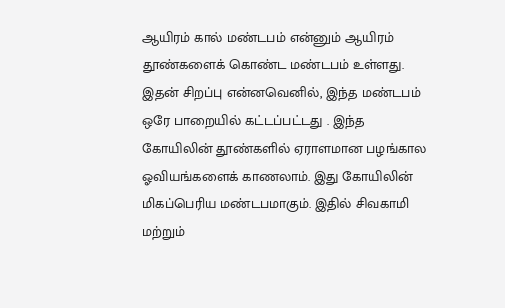ஆயிரம் கால் மண்டபம் என்னும் ஆயிரம் தூண்களைக் கொண்ட மண்டபம் உள்ளது. இதன் சிறப்பு என்னவெனில், இந்த மண்டபம் ஒரே பாறையில் கட்டப்பட்டது . இந்த கோயிலின் தூண்களில் ஏராளமான பழங்கால ஓவியங்களைக் காணலாம். இது கோயிலின் மிகப்பெரிய மண்டபமாகும். இதில் சிவகாமி மற்றும்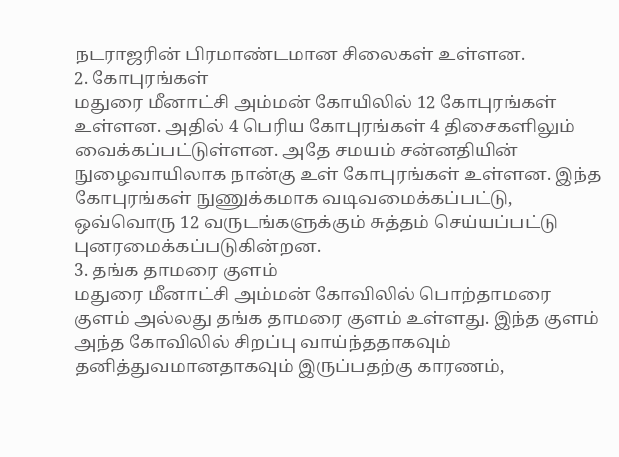நடராஜரின் பிரமாண்டமான சிலைகள் உள்ளன.
2. கோபுரங்கள்
மதுரை மீனாட்சி அம்மன் கோயிலில் 12 கோபுரங்கள் உள்ளன. அதில் 4 பெரிய கோபுரங்கள் 4 திசைகளிலும் வைக்கப்பட்டுள்ளன. அதே சமயம் சன்னதியின் நுழைவாயிலாக நான்கு உள் கோபுரங்கள் உள்ளன. இந்த கோபுரங்கள் நுணுக்கமாக வடிவமைக்கப்பட்டு, ஒவ்வொரு 12 வருடங்களுக்கும் சுத்தம் செய்யப்பட்டு புனரமைக்கப்படுகின்றன.
3. தங்க தாமரை குளம்
மதுரை மீனாட்சி அம்மன் கோவிலில் பொற்தாமரை குளம் அல்லது தங்க தாமரை குளம் உள்ளது. இந்த குளம் அந்த கோவிலில் சிறப்பு வாய்ந்ததாகவும் தனித்துவமானதாகவும் இருப்பதற்கு காரணம்,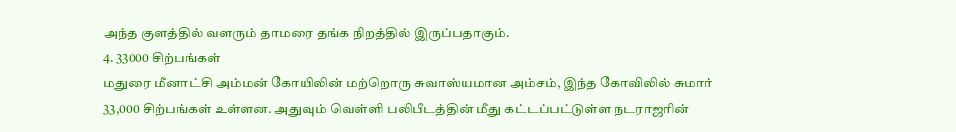அந்த குளத்தில் வளரும் தாமரை தங்க நிறத்தில் இருப்பதாகும்.
4. 33000 சிற்பங்கள்
மதுரை மீனாட்சி அம்மன் கோயிலின் மற்றொரு சுவாஸ்யமான அம்சம், இந்த கோவிலில் சுமார் 33,000 சிற்பங்கள் உள்ளன. அதுவும் வெள்ளி பலிபீடத்தின் மீது கட்டப்பட்டுள்ள நடராஜரின்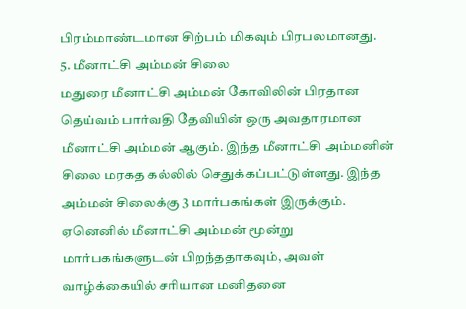பிரம்மாண்டமான சிற்பம் மிகவும் பிரபலமானது.
5. மீனாட்சி அம்மன் சிலை
மதுரை மீனாட்சி அம்மன் கோவிலின் பிரதான தெய்வம் பார்வதி தேவியின் ஒரு அவதாரமான மீனாட்சி அம்மன் ஆகும். இந்த மீனாட்சி அம்மனின் சிலை மரகத கல்லில் செதுக்கப்பட்டுள்ளது. இந்த அம்மன் சிலைக்கு 3 மார்பகங்கள் இருக்கும். ஏனெனில் மீனாட்சி அம்மன் மூன்று மார்பகங்களுடன் பிறந்ததாகவும், அவள் வாழ்க்கையில் சரியான மனிதனை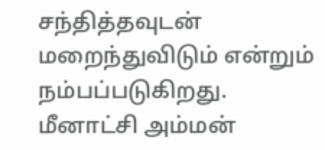சந்தித்தவுடன் மறைந்துவிடும் என்றும் நம்பப்படுகிறது. மீனாட்சி அம்மன்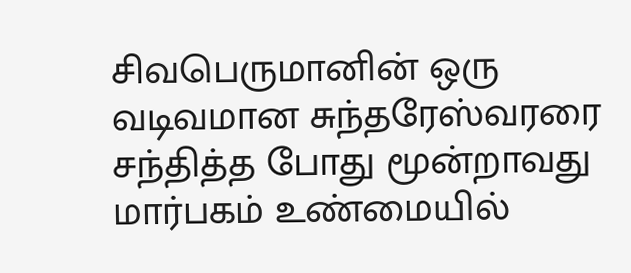சிவபெருமானின் ஒரு வடிவமான சுந்தரேஸ்வரரை சந்தித்த போது மூன்றாவது மார்பகம் உண்மையில்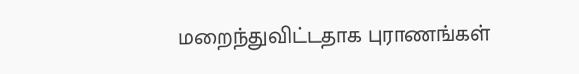மறைந்துவிட்டதாக புராணங்கள்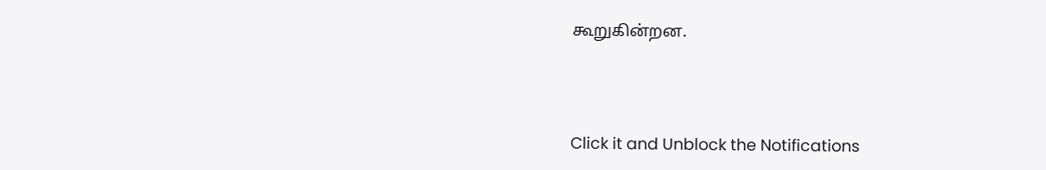கூறுகின்றன.



Click it and Unblock the Notifications